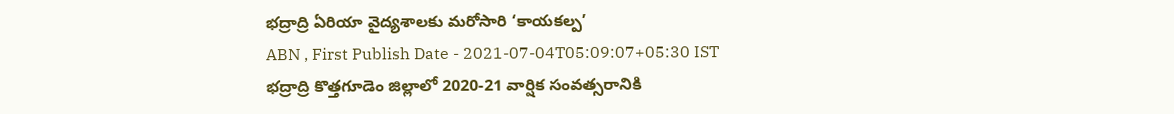భద్రాద్రి ఏరియా వైద్యశాలకు మరోసారి ‘కాయకల్ప’
ABN , First Publish Date - 2021-07-04T05:09:07+05:30 IST
భద్రాద్రి కొత్తగూడెం జిల్లాలో 2020-21 వార్షిక సంవత్సరానికి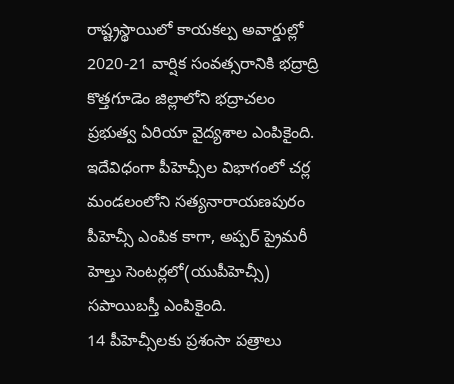రాష్ట్రస్థాయిలో కాయకల్ప అవార్డుల్లో 2020-21 వార్షిక సంవత్సరానికి భద్రాద్రి కొత్తగూడెం జిల్లాలోని భద్రాచలం ప్రభుత్వ ఏరియా వైద్యశాల ఎంపికైంది. ఇదేవిధంగా పీహెచ్సీల విభాగంలో చర్ల మండలంలోని సత్యనారాయణపురం పీహెచ్సీ ఎంపిక కాగా, అప్పర్ ప్రైమరీ హెల్తు సెంటర్లలో(యుపీహెచ్సీ) సపాయిబస్తీ ఎంపికైంది.
14 పీహెచ్సీలకు ప్రశంసా పత్రాలు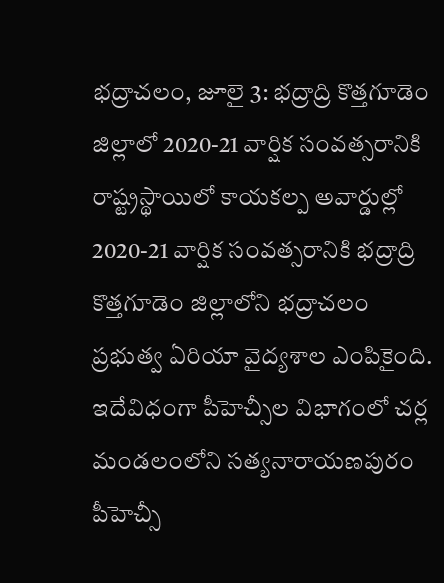భద్రాచలం, జూలై 3: భద్రాద్రి కొత్తగూడెం జిల్లాలో 2020-21 వార్షిక సంవత్సరానికి రాష్ట్రస్థాయిలో కాయకల్ప అవార్డుల్లో 2020-21 వార్షిక సంవత్సరానికి భద్రాద్రి కొత్తగూడెం జిల్లాలోని భద్రాచలం ప్రభుత్వ ఏరియా వైద్యశాల ఎంపికైంది. ఇదేవిధంగా పీహెచ్సీల విభాగంలో చర్ల మండలంలోని సత్యనారాయణపురం పీహెచ్సీ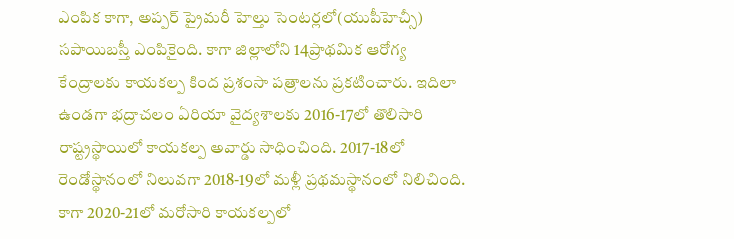ఎంపిక కాగా, అప్పర్ ప్రైమరీ హెల్తు సెంటర్లలో(యుపీహెచ్సీ) సపాయిబస్తీ ఎంపికైంది. కాగా జిల్లాలోని 14ప్రాథమిక ఆరోగ్య కేంద్రాలకు కాయకల్ప కింద ప్రశంసా పత్రాలను ప్రకటించారు. ఇదిలా ఉండగా భద్రాచలం ఏరియా వైద్యశాలకు 2016-17లో తొలిసారి రాష్ట్రస్థాయిలో కాయకల్ప అవార్డు సాధించింది. 2017-18లో రెండోస్థానంలో నిలువగా 2018-19లో మళ్లీ ప్రథమస్థానంలో నిలిచింది. కాగా 2020-21లో మరోసారి కాయకల్పలో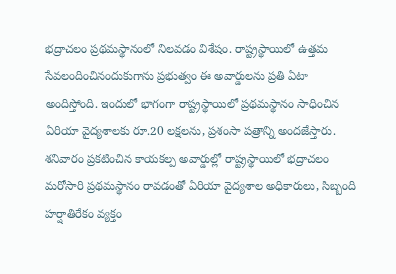భద్రాచలం ప్రథమస్థానంలో నిలవడం విశేషం. రాష్ట్రస్థాయిలో ఉత్తమ సేవలందించినందుకుగాను ప్రభుత్వం ఈ అవార్డులను ప్రతి ఏటా అందిస్తోంది. ఇందులో భాగంగా రాష్ట్రస్థాయిలో ప్రథమస్థానం సాధించిన ఏరియా వైద్యశాలకు రూ.20 లక్షలను, ప్రశంసా పత్రాన్ని అందజేస్తారు. శనివారం ప్రకటించిన కాయకల్ప అవార్డుల్లో రాష్ట్రస్థాయిలో భద్రాచలం మరోసారి ప్రథమస్థానం రావడంతో ఏరియా వైద్యశాల అధికారులు, సిబ్బంది హర్షాతిరేకం వ్యక్తం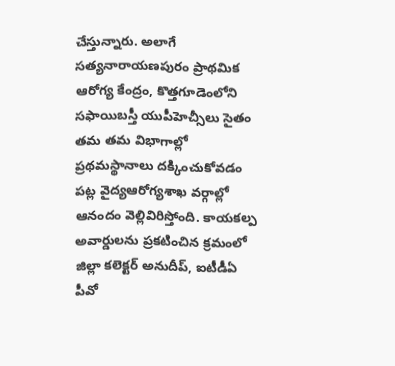చేస్తున్నారు. అలాగే సత్యనారాయణపురం ప్రాథమిక ఆరోగ్య కేంద్రం, కొత్తగూడెంలోని సఫాయిబస్తీ యుపీహెచ్సీలు సైతం తమ తమ విభాగాల్లో ప్రథమస్థానాలు దక్కించుకోవడం పట్ల వైద్యఆరోగ్యశాఖ వర్గాల్లో ఆనందం వెల్లివిరిస్తోంది. కాయకల్ప అవార్డులను ప్రకటించిన క్రమంలో జిల్లా కలెక్టర్ అనుదీప్, ఐటీడీఏ పీవో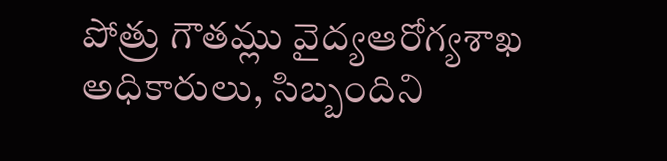పోత్రు గౌతమ్లు వైద్యఆరోగ్యశాఖ అధికారులు, సిబ్బందిని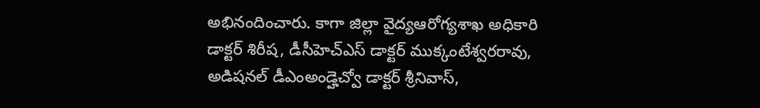అభినందించారు. కాగా జిల్లా వైద్యఆరోగ్యశాఖ అధికారి డాక్టర్ శిరీష, డీసీహెచ్ఎస్ డాక్టర్ ముక్కంటేశ్వరరావు, అడిషనల్ డీఎంఅండ్హెచ్వో డాక్టర్ శ్రీనివాస్,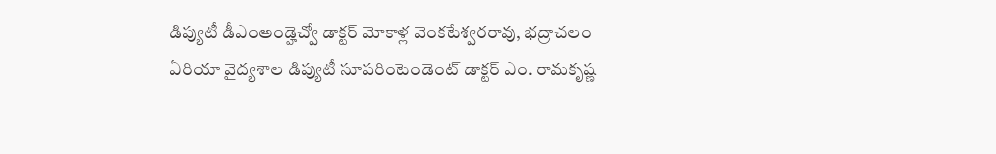డిప్యుటీ డీఎంఅండ్హెచ్వో డాక్టర్ మోకాళ్ల వెంకటేశ్వరరావు, భద్రాచలం ఏరియా వైద్యశాల డిప్యుటీ సూపరింటెండెంట్ డాక్టర్ ఎం. రామకృష్ణ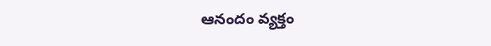ఆనందం వ్యక్తం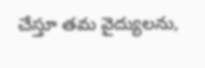చేస్తూ తమ వైద్యులను,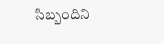సిబ్బందిని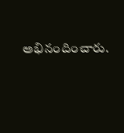అభినందించారు.